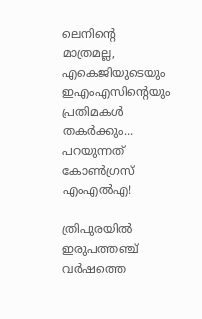ലെനിന്റെ മാത്രമല്ല, എകെജിയുടെയും ഇഎംഎസിന്റെയും പ്രതിമകൾ തകർക്കും... പറയുന്നത് കോൺഗ്രസ് എംഎൽഎ!

ത്രിപുരയിൽ ഇരുപത്തഞ്ച് വർഷത്തെ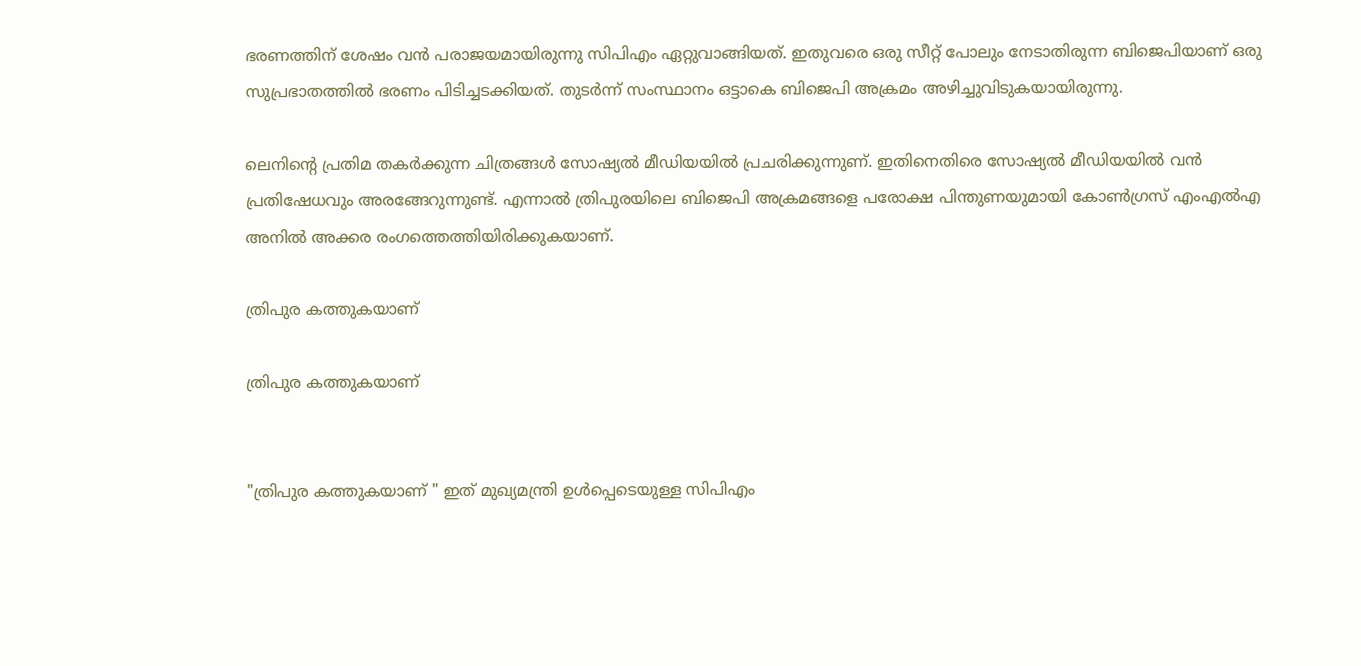ഭരണത്തിന് ശേഷം വൻ പരാജയമായിരുന്നു സിപിഎം ഏറ്റുവാങ്ങിയത്. ഇതുവരെ ഒരു സീറ്റ് പോലും നേടാതിരുന്ന ബിജെപിയാണ് ഒരു സുപ്രഭാതത്തിൽ ഭരണം പിടിച്ചടക്കിയത്. തുടർന്ന് സംസ്ഥാനം ഒട്ടാകെ ബിജെപി അക്രമം അഴിച്ചുവിടുകയായിരുന്നു.

ലെനിന്റെ പ്രതിമ തകർക്കുന്ന ചിത്രങ്ങൾ സോഷ്യൽ മീഡിയയിൽ പ്രചരിക്കുന്നുണ്. ഇതിനെതിരെ സോഷ്യൽ മീഡിയയിൽ വൻ പ്രതിഷേധവും അരങ്ങേറുന്നുണ്ട്. എന്നാൽ ത്രിപുരയിലെ ബിജെപി അക്രമങ്ങളെ പരോക്ഷ പിന്തുണയുമായി കോണ്‍ഗ്രസ് എംഎല്‍എ അനില്‍ അക്കര രംഗത്തെത്തിയിരിക്കുകയാണ്.

ത്രിപുര കത്തുകയാണ്

ത്രിപുര കത്തുകയാണ്


"ത്രിപുര കത്തുകയാണ് " ഇത് മുഖ്യമന്ത്രി ഉൾപ്പെടെയുള്ള സിപിഎം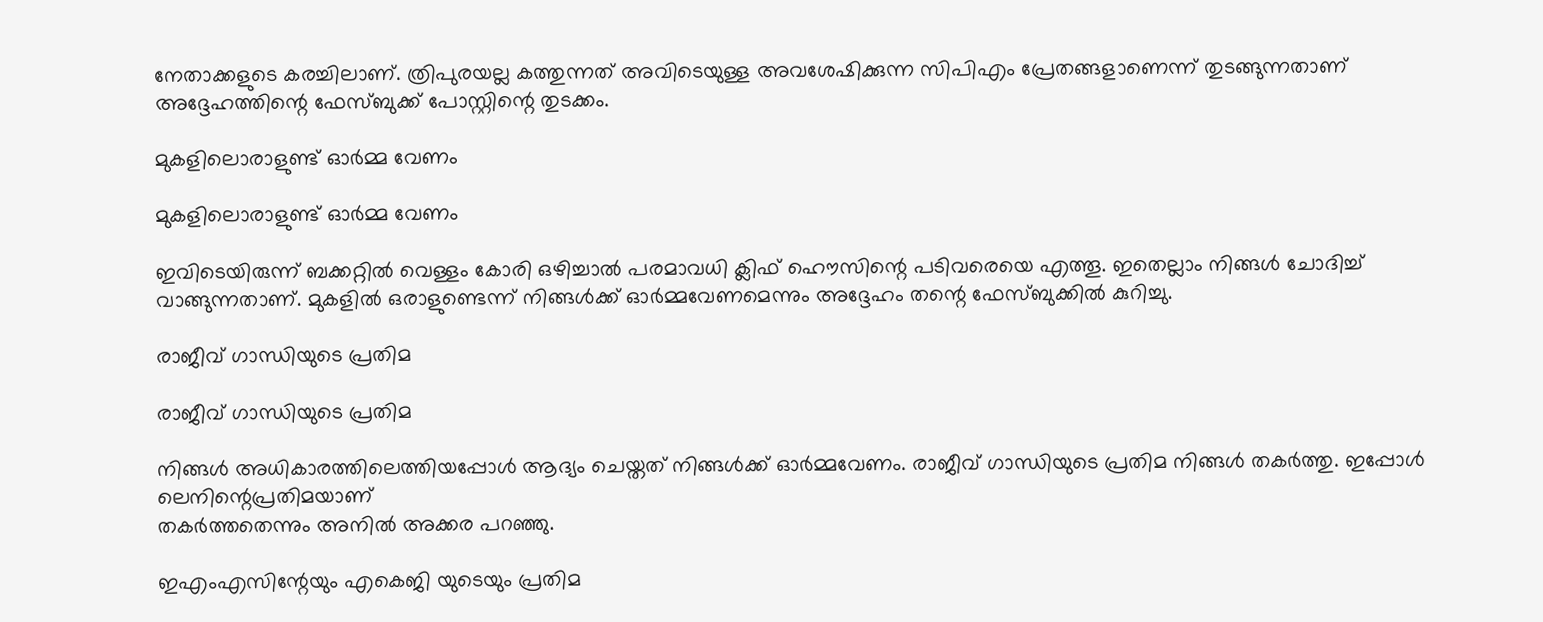നേതാക്കളുടെ കരച്ചിലാണ്. ത്രിപുരയല്ല കത്തുന്നത് അവിടെയുള്ള അവശേഷിക്കുന്ന സിപിഎം പ്രേതങ്ങളാണെന്ന് തുടങ്ങുന്നതാണ് അദ്ദേഹത്തിന്റെ ഫേസ്ബുക്ക് പോസ്റ്റിന്റെ തുടക്കം.

മുകളിലൊരാളുണ്ട് ഓർമ്മ വേണം

മുകളിലൊരാളുണ്ട് ഓർമ്മ വേണം

ഇവിടെയിരുന്ന് ബക്കറ്റില്‍ വെള്ളം കോരി ഒഴിച്ചാല്‍ പരമാവധി ക്ലിഫ് ഹൌസിന്റെ പടിവരെയെ എത്തൂ. ഇതെല്ലാം നിങ്ങള്‍ ചോദിച്ച് വാങ്ങുന്നതാണ്. മുകളില്‍ ഒരാളുണ്ടെന്ന് നിങ്ങള്‍ക്ക് ഓര്‍മ്മവേണമെന്നും അദ്ദേഹം തന്റെ ഫേസ്ബുക്കിൽ കുറിച്ചു.

രാജീവ് ഗാന്ധിയുടെ പ്രതിമ

രാജീവ് ഗാന്ധിയുടെ പ്രതിമ

നിങ്ങള്‍ അധികാരത്തിലെത്തിയപ്പോള്‍ ആദ്യം ചെയ്തത് നിങ്ങള്‍ക്ക് ഓര്‍മ്മവേണം. രാജീവ് ഗാന്ധിയുടെ പ്രതിമ നിങ്ങള്‍ തകര്‍ത്തു. ഇപ്പോള്‍ ലെനിന്റെപ്രതിമയാണ്
തകര്‍ത്തതെന്നും അനിൽ അക്കര പറഞ്ഞു.

ഇഎംഎസിന്റേയും എകെജി യുടെയും പ്രതിമ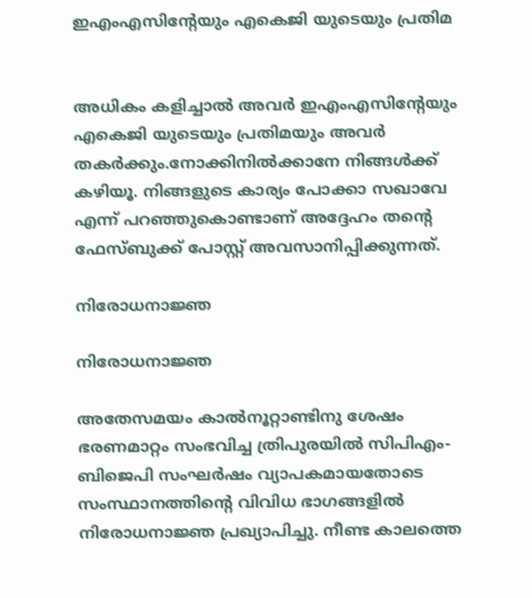ഇഎംഎസിന്റേയും എകെജി യുടെയും പ്രതിമ


അധികം കളിച്ചാല്‍ അവര്‍ ഇഎംഎസിന്റേയും എകെജി യുടെയും പ്രതിമയും അവര്‍ തകര്‍ക്കും.നോക്കിനില്‍ക്കാനേ നിങ്ങള്‍ക്ക് കഴിയൂ. നിങ്ങളുടെ കാര്യം പോക്കാ സഖാവേ എന്ന് പറഞ്ഞുകൊണ്ടാണ് അദ്ദേഹം തന്റെ ഫേസ്ബുക്ക് പോസ്റ്റ് അവസാനിപ്പിക്കുന്നത്.

നിരോധനാജ്ഞ

നിരോധനാജ്ഞ

അതേസമയം കാൽനൂറ്റാണ്ടിനു ശേഷം ഭരണമാറ്റം സംഭവിച്ച ത്രിപുരയിൽ സിപിഎം-ബിജെപി സംഘര്‍ഷം വ്യാപകമായതോടെ സംസ്ഥാനത്തിന്‍റെ വിവിധ ഭാഗങ്ങളിൽ നിരോധനാജ്ഞ പ്രഖ്യാപിച്ചു. നീണ്ട കാലത്തെ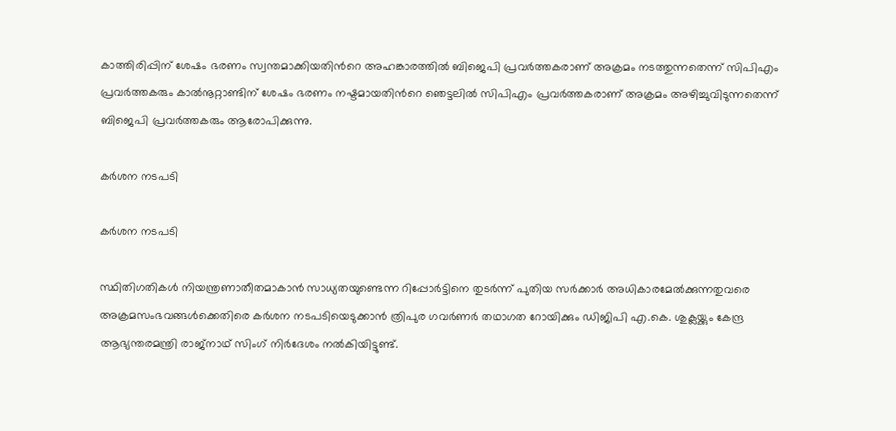കാത്തിരിപ്പിന് ശേഷം ഭരണം സ്വന്തമാക്കിയതിന്‍റെ അഹങ്കാരത്തില്‍ ബിജെപി പ്രവർത്തകരാണ് അക്രമം നടത്തുന്നതെന്ന് സിപിഎം പ്രവര്‍ത്തകരും കാല്‍നൂറ്റാണ്ടിന് ശേഷം ഭരണം നഷ്ടമായതിന്‍റെ ഞെട്ടലിൽ സിപിഎം പ്രവർത്തകരാണ് അക്രമം അഴിച്ചുവിടുന്നതെന്ന് ബിജെപി പ്രവര്‍ത്തകരും ആരോപിക്കുന്നു.

കർശന നടപടി

കർശന നടപടി

സ്ഥിതിഗതികൾ നിയന്ത്രണാതീതമാകാൻ സാധ്യതയുണ്ടെന്ന റിപ്പോർട്ടിനെ തുടർന്ന് പുതിയ സർക്കാർ അധികാരമേൽക്കുന്നതുവരെ അക്രമസംഭവങ്ങൾക്കെതിരെ കർശന നടപടിയെടുക്കാൻ ത്രിപുര ഗവർണർ തഥാഗത റോയിക്കും ഡിജിപി എ.കെ. ശുക്ലയ്ക്കും കേന്ദ്ര ആഭ്യന്തരമന്ത്രി രാജ്നാഥ് സിംഗ് നിർദേശം നൽകിയിട്ടുണ്ട്.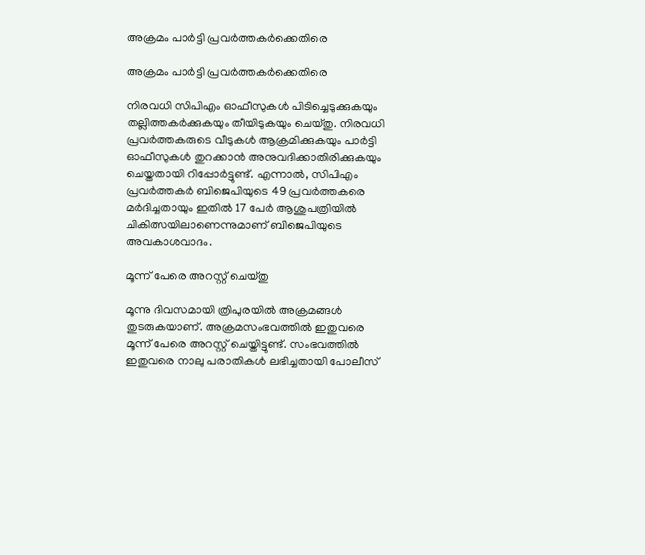അക്രമം പാർട്ടി പ്രവർത്തകർക്കെതിരെ

അക്രമം പാർട്ടി പ്രവർത്തകർക്കെതിരെ

നിരവധി സിപിഎം ഓഫീസുകള്‍ പിടിച്ചെടുക്കുകയും തല്ലിത്തകര്‍ക്കുകയും തീയിടുകയും ചെയ്തു. നിരവധി പ്രവര്‍ത്തകരുടെ വീടുകള്‍ ആക്രമിക്കുകയും പാര്‍ട്ടി ഓഫീസുകള്‍ തുറക്കാന്‍ അനുവദിക്കാതിരിക്കുകയും ചെയ്തതായി റിപ്പോര്‍ട്ടുണ്ട്. എന്നാല്‍, സിപിഎം പ്രവർത്തകർ ബിജെപിയുടെ 49 പ്രവർത്തകരെ മര്‍ദിച്ചതായും ഇതിൽ 17 പേര്‍ ആശുപത്രിയിൽ ചികിത്സയിലാണെന്നുമാണ് ബിജെപിയുടെ അവകാശവാദം.

മൂന്ന് പേരെ അറസ്റ്റ് ചെയ്തു

മൂന്നു ദിവസമായി ത്രിപുരയില്‍ അക്രമങ്ങള്‍ തുടരുകയാണ്. അക്രമസംഭവത്തില്‍ ഇതുവരെ മൂന്ന് പേരെ അറസ്റ്റ് ചെയ്തിട്ടുണ്ട്. സംഭവത്തില്‍ ഇതുവരെ നാലു പരാതികള്‍ ലഭിച്ചതായി പോലീസ്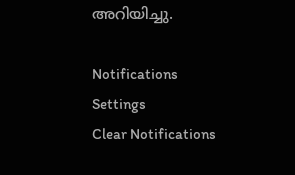അറിയിച്ചു.

Notifications
Settings
Clear Notifications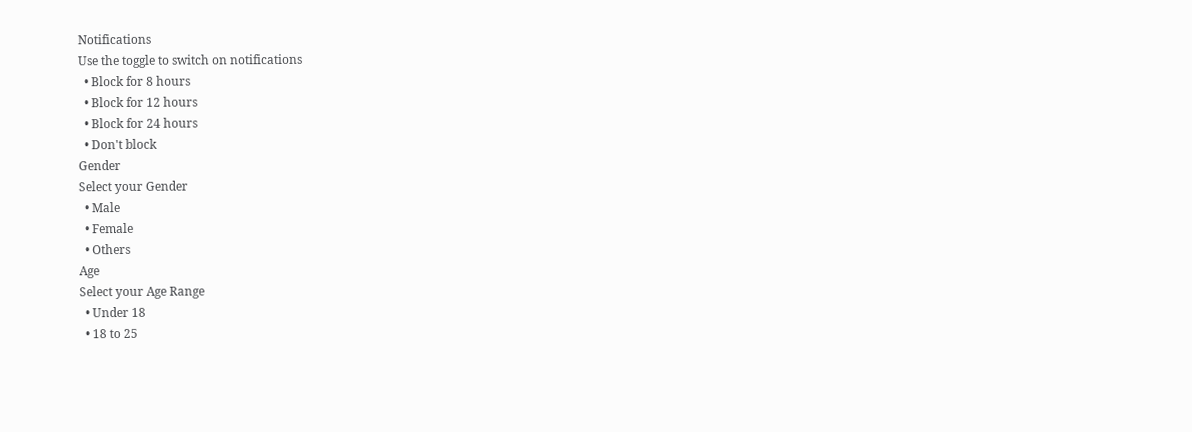Notifications
Use the toggle to switch on notifications
  • Block for 8 hours
  • Block for 12 hours
  • Block for 24 hours
  • Don't block
Gender
Select your Gender
  • Male
  • Female
  • Others
Age
Select your Age Range
  • Under 18
  • 18 to 25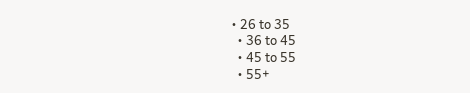• 26 to 35
  • 36 to 45
  • 45 to 55
  • 55+